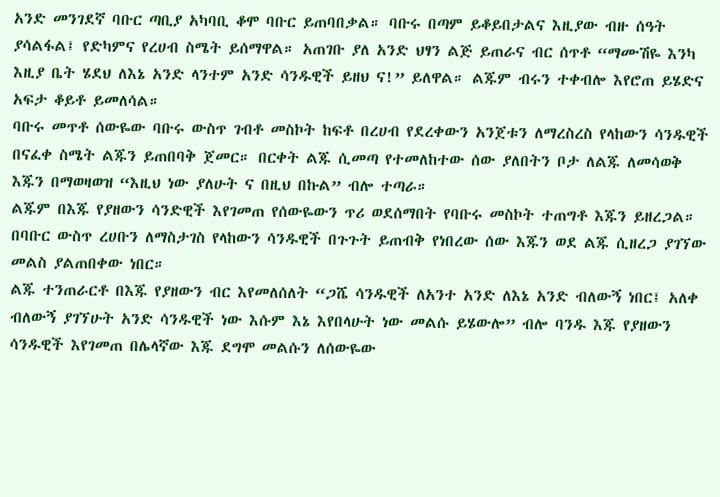አንድ መንገደኛ ባቡር ጣቢያ አካባቢ ቆሞ ባቡር ይጠባበቃል። ባቡሩ በጣም ይቆይበታልና እዚያው ብዙ ሰዓት ያሳልፋል፤ የድካምና የረሀብ ስሜት ይሰማዋል። አጠገቡ ያለ አንድ ህፃን ልጅ ይጠራና ብር ሰጥቶ “ማሙሽዬ እንካ እዚያ ቤት ሄደህ ለእኔ አንድ ላንተም አንድ ሳንዱዊች ይዘህ ና!” ይለዋል። ልጁም ብሩን ተቀብሎ እየሮጠ ይሄድና አፍታ ቆይቶ ይመለሳል።
ባቡሩ መጥቶ ሰውዬው ባቡሩ ውስጥ ገብቶ መስኮት ከፍቶ በረሀብ የደረቀውን አንጀቱን ለማረስረስ የላከውን ሳንዱዊች በናፈቀ ስሜት ልጁን ይጠበባቅ ጀመር። በርቀት ልጁ ሲመጣ የተመለከተው ሰው ያለበትን ቦታ ለልጁ ለመሳወቅ እጁን በማወዛወዝ “እዚህ ነው ያለሁት ና በዚህ በኩል” ብሎ ተጣራ።
ልጁም በእጁ የያዘውን ሳንድዊች እየገመጠ የሰውዬውን ጥሪ ወደሰማበት የባቡሩ መስኮት ተጠግቶ እጁን ይዘረጋል። በባቡር ውስጥ ረሀቡን ለማስታገስ የላከውን ሳንዱዊች በጉጉት ይጠብቅ የነበረው ሰው እጁን ወደ ልጁ ሲዘረጋ ያገኘው መልስ ያልጠበቀው ነበር።
ልጁ ተንጠራርቶ በእጁ የያዘውን ብር እየመለሰለት “ጋሼ ሳንዱዊች ለአንተ አንድ ለእኔ አንድ ብለውኝ ነበር፤ አለቀ ብለውኝ ያገኘሁት አንድ ሳንዱዊች ነው እሱም እኔ እየበላሁት ነው መልሱ ይሄውሎ” ብሎ ባንዱ እጁ የያዘውን ሳንዱዊች እየገመጠ በሌላኛው እጁ ደግሞ መልሱን ለሰውዬው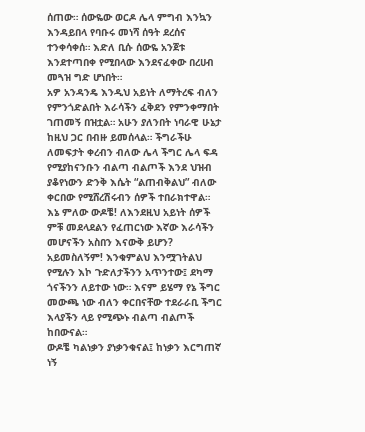ሰጠው። ሰውዬው ወርዶ ሌላ ምግብ እንኳን እንዳይበላ የባቡሩ መነሻ ሰዓት ደረሰና ተንቀሳቀሰ። እድለ ቢሱ ሰውዬ አንጀቱ እንደተጣበቀ የሚበላው እንደናፈቀው በረሀብ መጓዝ ግድ ሆነበት።
አዎ አንዳንዴ እንዲህ አይነት ለማትረፍ ብለን የምንጎድልበት እራሳችን ፈቅደን የምንቀማበት ገጠመኝ በዝቷል። አሁን ያለንበት ነባራዊ ሁኔታ ከዚህ ጋር በብዙ ይመሰላል። ችግራችሁ ለመፍታት ቀረብን ብለው ሌላ ችግር ሌላ ፍዳ የሚያከናንቡን ብልጣ ብልጦች እንደ ህዝብ ያቆየነውን ድንቅ እሴት “ልጠብቅልህ” ብለው ቀርበው የሚሸረሽሩብን ሰዎች ተበራክተዋል።
እኔ ምለው ውዶቼ! ለእንደዚህ አይነት ሰዎች ምቹ መደላደልን የፈጠርነው እኛው እራሳችን መሆናችን አስበን እናውቅ ይሆን? አይመስለኝም! እንቁምልህ እንሟገትልህ የሚሉን እኮ ጉድለታችንን አጥንተው፤ ደካማ ጎናችንን ለይተው ነው። እናም ይሄማ የኔ ችግር መውጫ ነው ብለን ቀርበናቸው ተደራራቢ ችግር እላያችን ላይ የሚጭኑ ብልጣ ብልጦች ከበውናል።
ውዶቼ ካልነቃን ያነቃንቁናል፤ ከነቃን እርግጠኛ ነኝ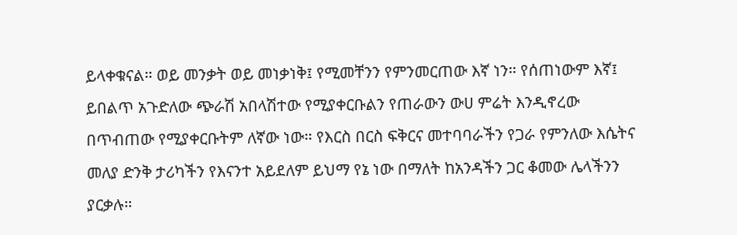ይላቀቁናል። ወይ መንቃት ወይ መነቃነቅ፤ የሚመቸንን የምንመርጠው እኛ ነን። የሰጠነውም እኛ፤ ይበልጥ አጉድለው ጭራሽ አበላሽተው የሚያቀርቡልን የጠራውን ውሀ ምሬት እንዲኖረው በጥብጠው የሚያቀርቡትም ለኛው ነው። የእርስ በርስ ፍቅርና መተባባራችን የጋራ የምንለው እሴትና መለያ ድንቅ ታሪካችን የእናንተ አይደለም ይህማ የኔ ነው በማለት ከአንዳችን ጋር ቆመው ሌላችንን ያርቃሉ።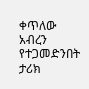ቀጥለው አብረን የተጋመድንበት ታሪክ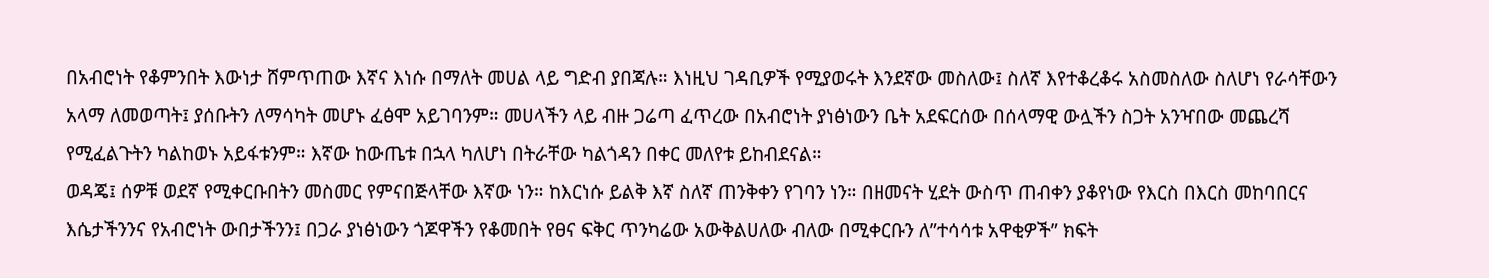በአብሮነት የቆምንበት እውነታ ሸምጥጠው እኛና እነሱ በማለት መሀል ላይ ግድብ ያበጃሉ። እነዚህ ገዳቢዎች የሚያወሩት እንደኛው መስለው፤ ስለኛ እየተቆረቆሩ አስመስለው ስለሆነ የራሳቸውን አላማ ለመወጣት፤ ያሰቡትን ለማሳካት መሆኑ ፈፅሞ አይገባንም። መሀላችን ላይ ብዙ ጋሬጣ ፈጥረው በአብሮነት ያነፅነውን ቤት አደፍርሰው በሰላማዊ ውሏችን ስጋት አንዣበው መጨረሻ የሚፈልጉትን ካልከወኑ አይፋቱንም። እኛው ከውጤቱ በኋላ ካለሆነ በትራቸው ካልጎዳን በቀር መለየቱ ይከብደናል።
ወዳጄ፤ ሰዎቹ ወደኛ የሚቀርቡበትን መስመር የምናበጅላቸው እኛው ነን። ከእርነሱ ይልቅ እኛ ስለኛ ጠንቅቀን የገባን ነን። በዘመናት ሂደት ውስጥ ጠብቀን ያቆየነው የእርስ በእርስ መከባበርና እሴታችንንና የአብሮነት ውበታችንን፤ በጋራ ያነፅነውን ጎጆዋችን የቆመበት የፀና ፍቅር ጥንካሬው አውቅልሀለው ብለው በሚቀርቡን ለ”ተሳሳቱ አዋቂዎች” ክፍት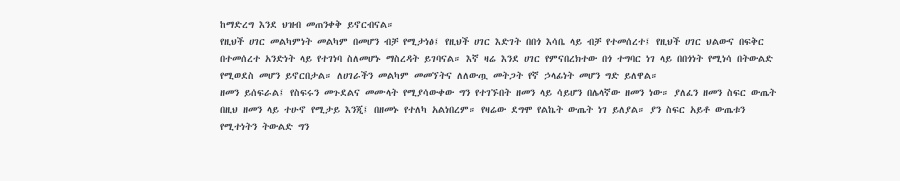ከማድረግ እንደ ህዝብ መጠንቀቅ ይኖርብናል።
የዚህች ሀገር መልካምነት መልካም በመሆን ብቻ የሚታነፅ፤ የዚህች ሀገር እድገት በበጎ እሳቤ ላይ ብቻ የተመሰረተ፤ የዚህች ሀገር ህልውና በፍቅር በተመሰረተ አንድነት ላይ የተገነባ ስለመሆኑ ማስረዳት ይገባናል። እኛ ዛሬ እንደ ሀገር የምናበረክተው በጎ ተግባር ነገ ላይ በበጎነት የሚነሳ በትውልድ የሚወደስ መሆን ይኖርበታል። ለሀገራችን መልካም መመኘትና ለለውጧ መትጋት የኛ ኃላፊነት መሆን ግድ ይለዋል።
ዘመን ይሰፍራል፤ የስፍሩን መጉደልና መሙላት የሚያሳውቀው ግን የተገኙበት ዘመን ላይ ሳይሆን በሌላኛው ዘመን ነው። ያለፈን ዘመን ስፍር ውጤት በዚህ ዘመን ላይ ተሁኖ የሚታይ እንጂ፤ በዘመኑ የተለካ አልነበረም። የዛሬው ደግሞ የልኬት ውጤት ነገ ይለያል። ያን ስፍር አይቶ ውጤቱን የሚተነትን ትውልድ ግን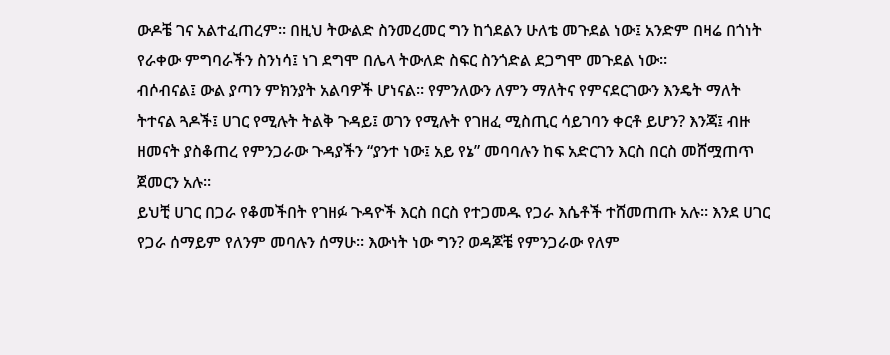ውዶቼ ገና አልተፈጠረም። በዚህ ትውልድ ስንመረመር ግን ከጎደልን ሁለቴ መጉደል ነው፤ አንድም በዛሬ በጎነት የራቀው ምግባራችን ስንነሳ፤ ነገ ደግሞ በሌላ ትውለድ ስፍር ስንጎድል ደጋግሞ መጉደል ነው።
ብሶብናል፤ ውል ያጣን ምክንያት አልባዎች ሆነናል። የምንለውን ለምን ማለትና የምናደርገውን እንዴት ማለት ትተናል ጓዶች፤ ሀገር የሚሉት ትልቅ ጉዳይ፤ ወገን የሚሉት የገዘፈ ሚስጢር ሳይገባን ቀርቶ ይሆን? እንጃ፤ ብዙ ዘመናት ያስቆጠረ የምንጋራው ጉዳያችን “ያንተ ነው፤ አይ የኔ” መባባሉን ከፍ አድርገን እርስ በርስ መሸሟጠጥ ጀመርን አሉ።
ይህቺ ሀገር በጋራ የቆመችበት የገዘፉ ጉዳዮች እርስ በርስ የተጋመዱ የጋራ እሴቶች ተሸመጠጡ አሉ። እንደ ሀገር የጋራ ሰማይም የለንም መባሉን ሰማሁ። እውነት ነው ግን? ወዳጆቼ የምንጋራው የለም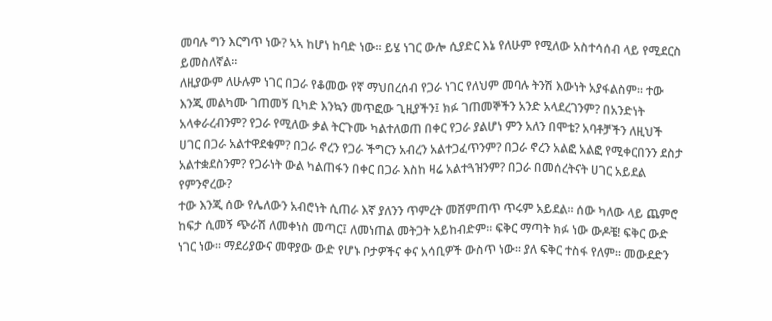መባሉ ግን እርግጥ ነው? ኣኣ ከሆነ ከባድ ነው። ይሄ ነገር ውሎ ሲያድር እኔ የለሁም የሚለው አስተሳሰብ ላይ የሚደርስ ይመስለኛል።
ለዚያውም ለሁሉም ነገር በጋራ የቆመው የኛ ማህበረሰብ የጋራ ነገር የለህም መባሉ ትንሽ እውነት አያፋልስም። ተው እንጂ መልካሙ ገጠመኝ ቢካድ እንኳን መጥፎው ጊዚያችን፤ ክፉ ገጠመኞችን አንድ አላደረገንም? በአንድነት አላቀራረብንም? የጋራ የሚለው ቃል ትርጉሙ ካልተለወጠ በቀር የጋራ ያልሆነ ምን አለን በሞቴ? አባቶቻችን ለዚህች ሀገር በጋራ አልተዋደቁም? በጋራ ኖረን የጋራ ችግርን አብረን አልተጋፈጥንም? በጋራ ኖረን አልፎ አልፎ የሚቀርበንን ደስታ አልተቋደስንም? የጋራነት ውል ካልጠፋን በቀር በጋራ እስከ ዛሬ አልተጓዝንም? በጋራ በመሰረትናት ሀገር አይደል የምንኖረው?
ተው እንጂ ሰው የሌለውን አብሮነት ሲጠራ እኛ ያለንን ጥምረት መሸምጠጥ ጥሩም አይደል። ሰው ካለው ላይ ጨምሮ ከፍታ ሲመኝ ጭራሽ ለመቀነስ መጣር፤ ለመነጠል መትጋት አይከብድም። ፍቅር ማጣት ክፉ ነው ውዶቼ! ፍቅር ውድ ነገር ነው። ማደሪያውና መዋያው ውድ የሆኑ ቦታዎችና ቀና አሳቢዎች ውስጥ ነው። ያለ ፍቅር ተስፋ የለም። መውደድን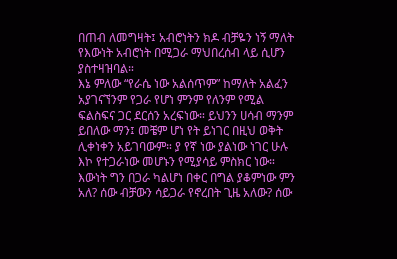በጠብ ለመግዛት፤ አብሮነትን ክዶ ብቻዬን ነኝ ማለት የእውነት አብሮነት በሚጋራ ማህበረሰብ ላይ ሲሆን ያስተዛዝባል።
እኔ ምለው “የራሴ ነው አልሰጥም” ከማለት አልፈን አያገናኘንም የጋራ የሆነ ምንም የለንም የሚል ፍልስፍና ጋር ደርሰን አረፍነው። ይህንን ሀሳብ ማንም ይበለው ማን፤ መቼም ሆነ የት ይነገር በዚህ ወቅት ሊቀነቀን አይገባውም። ያ የኛ ነው ያልነው ነገር ሁሉ እኮ የተጋራነው መሆኑን የሚያሳይ ምስክር ነው። እውነት ግን በጋራ ካልሆነ በቀር በግል ያቆምነው ምን አለ? ሰው ብቻውን ሳይጋራ የኖረበት ጊዜ አለው? ሰው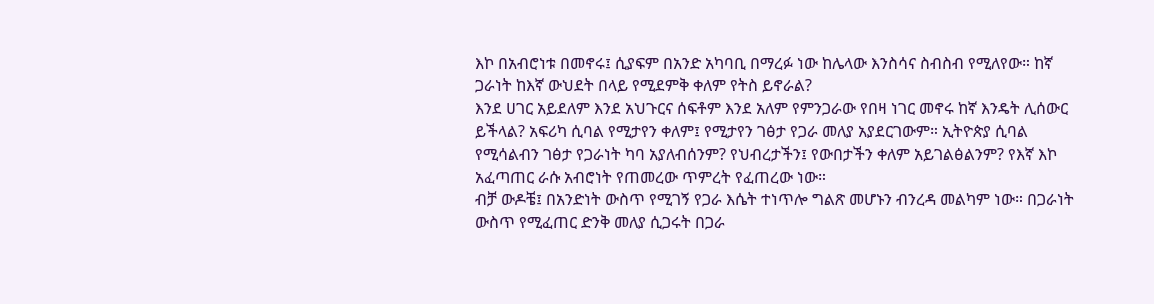እኮ በአብሮነቱ በመኖሩ፤ ሲያፍም በአንድ አካባቢ በማረፉ ነው ከሌላው እንስሳና ስብስብ የሚለየው። ከኛ ጋራነት ከእኛ ውህደት በላይ የሚደምቅ ቀለም የትስ ይኖራል?
እንደ ሀገር አይደለም እንደ አህጉርና ሰፍቶም እንደ አለም የምንጋራው የበዛ ነገር መኖሩ ከኛ እንዴት ሊሰውር ይችላል? አፍሪካ ሲባል የሚታየን ቀለም፤ የሚታየን ገፅታ የጋራ መለያ አያደርገውም። ኢትዮጵያ ሲባል የሚሳልብን ገፅታ የጋራነት ካባ አያለብሰንም? የህብረታችን፤ የውበታችን ቀለም አይገልፅልንም? የእኛ እኮ አፈጣጠር ራሱ አብሮነት የጠመረው ጥምረት የፈጠረው ነው።
ብቻ ውዶቼ፤ በአንድነት ውስጥ የሚገኝ የጋራ እሴት ተነጥሎ ግልጽ መሆኑን ብንረዳ መልካም ነው። በጋራነት ውስጥ የሚፈጠር ድንቅ መለያ ሲጋሩት በጋራ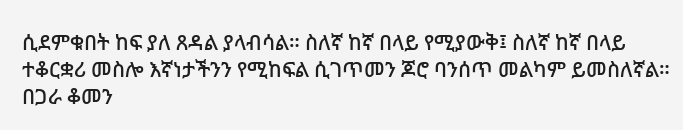ሲደምቁበት ከፍ ያለ ጸዳል ያላብሳል። ስለኛ ከኛ በላይ የሚያውቅ፤ ስለኛ ከኛ በላይ ተቆርቋሪ መስሎ እኛነታችንን የሚከፍል ሲገጥመን ጆሮ ባንሰጥ መልካም ይመስለኛል። በጋራ ቆመን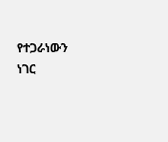የተጋራነውን ነገር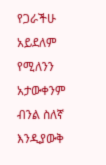የጋራችሁ አይደለም የሚለንን አታውቀንም ብንል ስለኛ እንዲያውቅ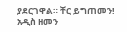ያደርገዋል። ቸር ይግጠመን!
አዲስ ዘመን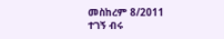መስከረም 8/2011
ተገኝ ብሩ